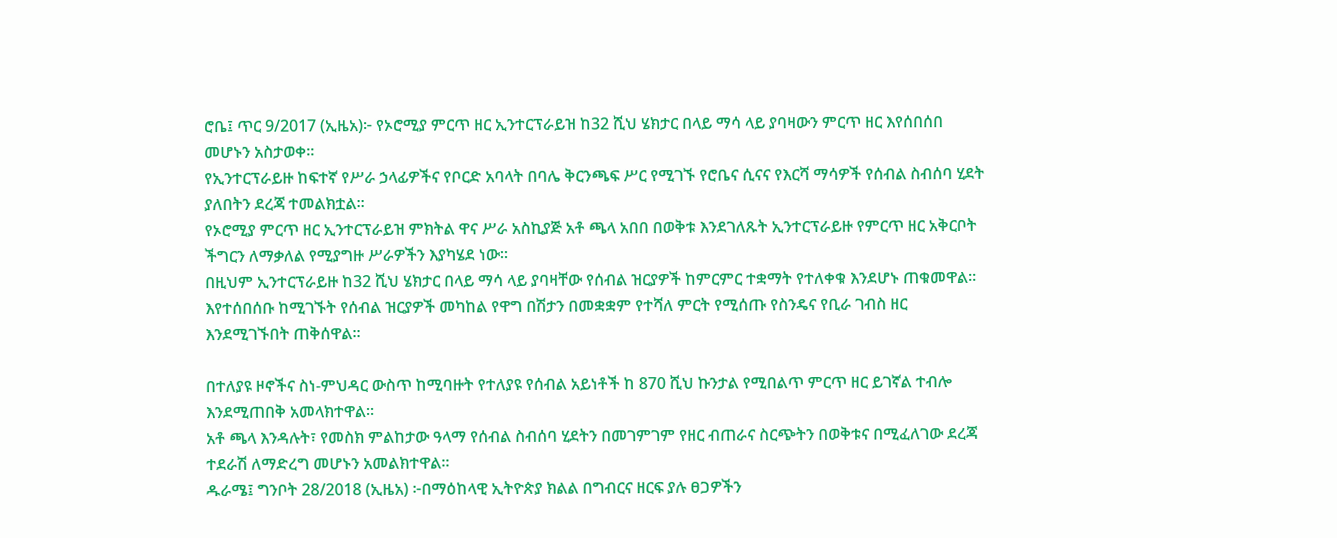ሮቤ፤ ጥር 9/2017 (ኢዜአ)፦ የኦሮሚያ ምርጥ ዘር ኢንተርፕራይዝ ከ32 ሺህ ሄክታር በላይ ማሳ ላይ ያባዛውን ምርጥ ዘር እየሰበሰበ መሆኑን አስታወቀ።
የኢንተርፕራይዙ ከፍተኛ የሥራ ኃላፊዎችና የቦርድ አባላት በባሌ ቅርንጫፍ ሥር የሚገኙ የሮቤና ሲናና የእርሻ ማሳዎች የሰብል ስብሰባ ሂደት ያለበትን ደረጃ ተመልክቷል።
የኦሮሚያ ምርጥ ዘር ኢንተርፕራይዝ ምክትል ዋና ሥራ አስኪያጅ አቶ ጫላ አበበ በወቅቱ እንደገለጹት ኢንተርፕራይዙ የምርጥ ዘር አቅርቦት ችግርን ለማቃለል የሚያግዙ ሥራዎችን እያካሄደ ነው።
በዚህም ኢንተርፕራይዙ ከ32 ሺህ ሄክታር በላይ ማሳ ላይ ያባዛቸው የሰብል ዝርያዎች ከምርምር ተቋማት የተለቀቁ እንደሆኑ ጠቁመዋል።
እየተሰበሰቡ ከሚገኙት የሰብል ዝርያዎች መካከል የዋግ በሽታን በመቋቋም የተሻለ ምርት የሚሰጡ የስንዴና የቢራ ገብስ ዘር እንደሚገኙበት ጠቅሰዋል።

በተለያዩ ዞኖችና ስነ-ምህዳር ውስጥ ከሚባዙት የተለያዩ የሰብል አይነቶች ከ 870 ሺህ ኩንታል የሚበልጥ ምርጥ ዘር ይገኛል ተብሎ እንደሚጠበቅ አመላክተዋል።
አቶ ጫላ እንዳሉት፣ የመስክ ምልከታው ዓላማ የሰብል ስብሰባ ሂደትን በመገምገም የዘር ብጠራና ስርጭትን በወቅቱና በሚፈለገው ደረጃ ተደራሽ ለማድረግ መሆኑን አመልክተዋል።
ዱራሜ፤ ግንቦት 28/2018 (ኢዜአ) ፦በማዕከላዊ ኢትዮጵያ ክልል በግብርና ዘርፍ ያሉ ፀጋዎችን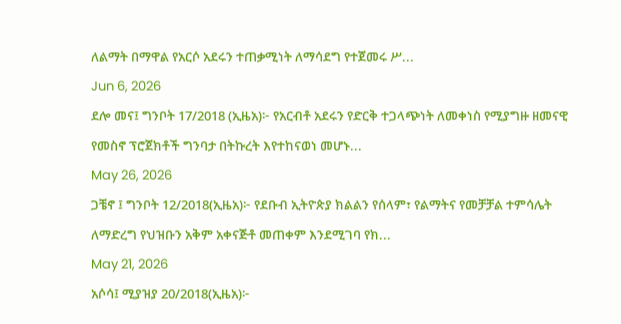ለልማት በማዋል የአርሶ አደሩን ተጠቃሚነት ለማሳደግ የተጀመሩ ሥ...
Jun 6, 2026
ደሎ መና፤ ግንቦት 17/2018 (ኢዜአ)፦ የአርብቶ አደሩን የድርቅ ተጋላጭነት ለመቀነስ የሚያግዙ ዘመናዊ የመስኖ ፕሮጀክቶች ግንባታ በትኩረት እየተከናወነ መሆኑ...
May 26, 2026
ጋቼኖ ፤ ግንቦት 12/2018(ኢዜአ)፦ የደቡብ ኢትዮጵያ ክልልን የሰላም፣ የልማትና የመቻቻል ተምሳሌት ለማድረግ የህዝቡን አቅም አቀናጅቶ መጠቀም እንደሚገባ የክ...
May 21, 2026
አሶሳ፤ ሚያዝያ 20/2018(ኢዜአ)፦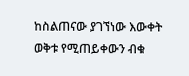ከስልጠናው ያገኘነው እውቀት ወቅቱ የሚጠይቀውን ብቁ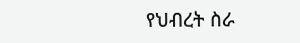የህብረት ስራ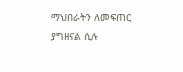ማህበራትን ለመፍጠር ያግዘናል ሲሉ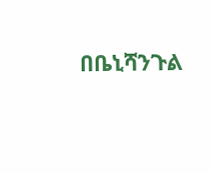በቤኒሻንጉል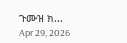ጉሙዝ ክ...
Apr 29, 2026